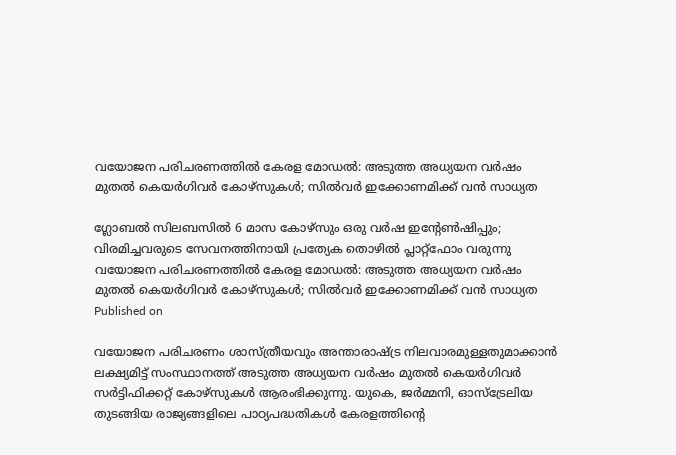വയോജന പരിചരണത്തില്‍ കേരള മോഡല്‍: അടുത്ത അധ്യയന വര്‍ഷം മുതല്‍ കെയര്‍ഗിവര്‍ കോഴ്സുകള്‍; സില്‍വര്‍ ഇക്കോണമിക്ക് വന്‍ സാധ്യത

ഗ്ലോബല്‍ സിലബസില്‍ 6 മാസ കോഴ്സും ഒരു വര്‍ഷ ഇന്റേണ്‍ഷിപ്പും; വിരമിച്ചവരുടെ സേവനത്തിനായി പ്രത്യേക തൊഴില്‍ പ്ലാറ്റ്‌ഫോം വരുന്നു
വയോജന പരിചരണത്തില്‍ കേരള മോഡല്‍: അടുത്ത അധ്യയന വര്‍ഷം മുതല്‍ കെയര്‍ഗിവര്‍ കോഴ്സുകള്‍; സില്‍വര്‍ ഇക്കോണമിക്ക് വന്‍ സാധ്യത
Published on

വയോജന പരിചരണം ശാസ്ത്രീയവും അന്താരാഷ്ട്ര നിലവാരമുള്ളതുമാക്കാന്‍ ലക്ഷ്യമിട്ട് സംസ്ഥാനത്ത് അടുത്ത അധ്യയന വര്‍ഷം മുതല്‍ കെയര്‍ഗിവര്‍ സര്‍ട്ടിഫിക്കറ്റ് കോഴ്സുകള്‍ ആരംഭിക്കുന്നു. യുകെ, ജര്‍മ്മനി, ഓസ്ട്രേലിയ തുടങ്ങിയ രാജ്യങ്ങളിലെ പാഠ്യപദ്ധതികള്‍ കേരളത്തിന്റെ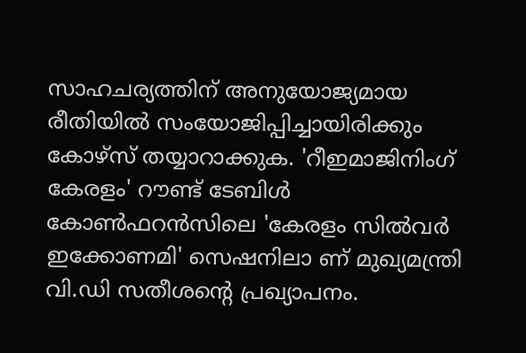സാഹചര്യത്തിന് അനുയോജ്യമായ രീതിയില്‍ സംയോജിപ്പിച്ചായിരിക്കും കോഴ്സ് തയ്യാറാക്കുക. 'റീഇമാജിനിംഗ് കേരളം' റൗണ്ട് ടേബിള്‍ കോണ്‍ഫറന്‍സിലെ 'കേരളം സില്‍വര്‍ ഇക്കോണമി' സെഷനിലാ ണ് മുഖ്യമന്ത്രി വി.ഡി സതീശന്റെ പ്രഖ്യാപനം.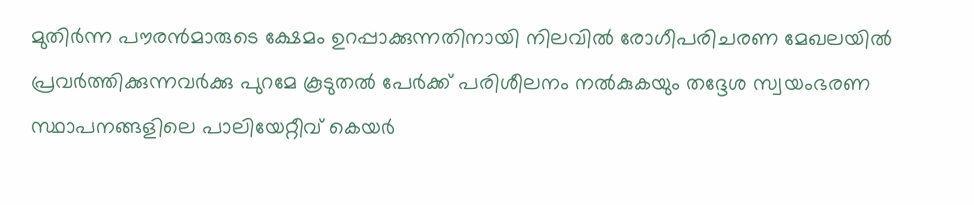മുതിര്‍ന്ന പൗരന്‍മാരുടെ ക്ഷേമം ഉറപ്പാക്കുന്നതിനായി നിലവില്‍ രോഗീപരിചരണ മേഖലയില്‍ പ്രവര്‍ത്തിക്കുന്നവര്‍ക്കു പുറമേ കൂടുതല്‍ പേര്‍ക്ക് പരിശീലനം നല്‍കുകയും തദ്ദേശ സ്വയംഭരണ സ്ഥാപനങ്ങളിലെ പാലിയേറ്റീവ് കെയര്‍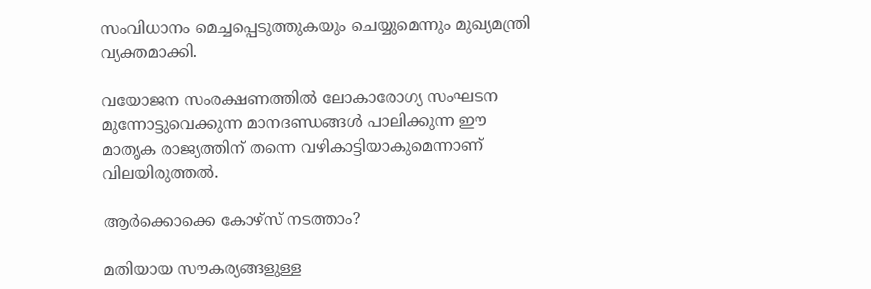സംവിധാനം മെച്ചപ്പെടുത്തുകയും ചെയ്യുമെന്നും മുഖ്യമന്ത്രി വ്യക്തമാക്കി.

വയോജന സംരക്ഷണത്തില്‍ ലോകാരോഗ്യ സംഘടന മുന്നോട്ടുവെക്കുന്ന മാനദണ്ഡങ്ങള്‍ പാലിക്കുന്ന ഈ മാതൃക രാജ്യത്തിന് തന്നെ വഴികാട്ടിയാകുമെന്നാണ് വിലയിരുത്തല്‍.

ആര്‍ക്കൊക്കെ കോഴ്സ് നടത്താം?

മതിയായ സൗകര്യങ്ങളുള്ള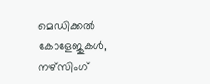മെഡിക്കല്‍ കോളേജുകള്‍, നഴ്സിംഗ്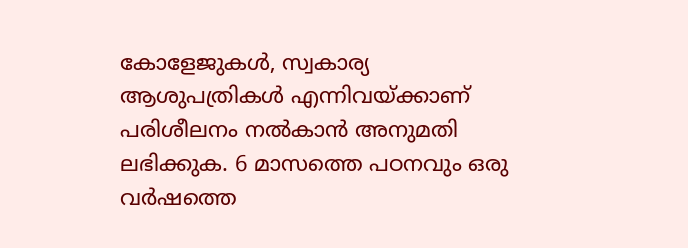കോളേജുകള്‍, സ്വകാര്യ ആശുപത്രികള്‍ എന്നിവയ്ക്കാണ് പരിശീലനം നല്‍കാന്‍ അനുമതി ലഭിക്കുക. 6 മാസത്തെ പഠനവും ഒരു വര്‍ഷത്തെ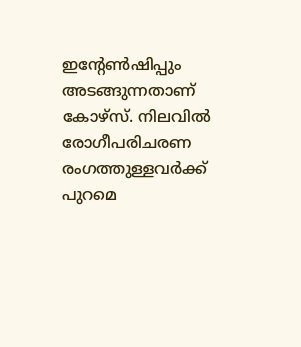ഇന്റേണ്‍ഷിപ്പും അടങ്ങുന്നതാണ് കോഴ്സ്. നിലവില്‍ രോഗീപരിചരണ രംഗത്തുള്ളവര്‍ക്ക് പുറമെ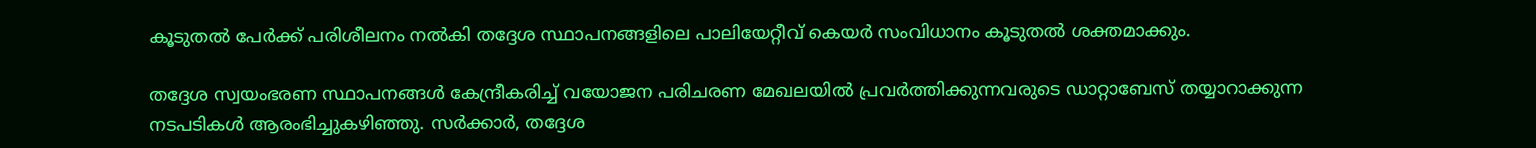കൂടുതല്‍ പേര്‍ക്ക് പരിശീലനം നല്‍കി തദ്ദേശ സ്ഥാപനങ്ങളിലെ പാലിയേറ്റീവ് കെയര്‍ സംവിധാനം കൂടുതല്‍ ശക്തമാക്കും.

തദ്ദേശ സ്വയംഭരണ സ്ഥാപനങ്ങള്‍ കേന്ദ്രീകരിച്ച് വയോജന പരിചരണ മേഖലയില്‍ പ്രവര്‍ത്തിക്കുന്നവരുടെ ഡാറ്റാബേസ് തയ്യാറാക്കുന്ന നടപടികള്‍ ആരംഭിച്ചുകഴിഞ്ഞു. സര്‍ക്കാര്‍, തദ്ദേശ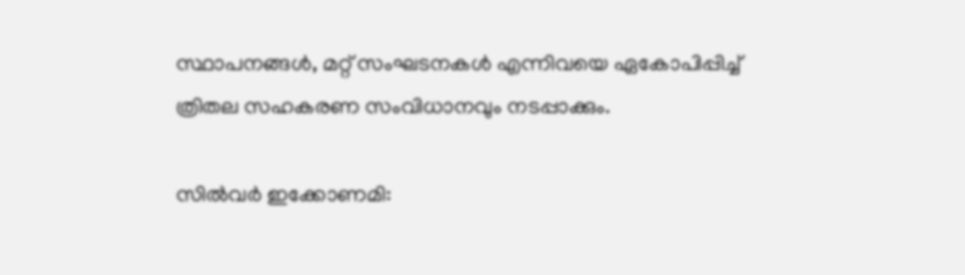സ്ഥാപനങ്ങള്‍, മറ്റ് സംഘടനകള്‍ എന്നിവയെ ഏകോപിപ്പിച്ച് ത്രിതല സഹകരണ സംവിധാനവും നടപ്പാക്കും.

സില്‍വര്‍ ഇക്കോണമി: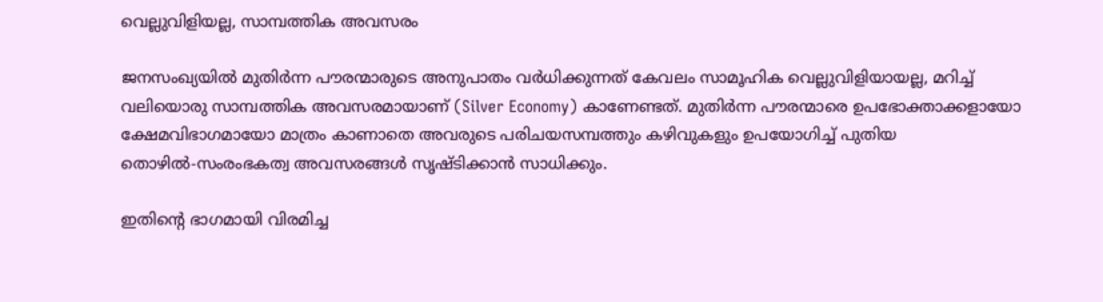വെല്ലുവിളിയല്ല, സാമ്പത്തിക അവസരം

ജനസംഖ്യയില്‍ മുതിര്‍ന്ന പൗരന്മാരുടെ അനുപാതം വര്‍ധിക്കുന്നത് കേവലം സാമൂഹിക വെല്ലുവിളിയായല്ല, മറിച്ച് വലിയൊരു സാമ്പത്തിക അവസരമായാണ് (Silver Economy) കാണേണ്ടത്. മുതിര്‍ന്ന പൗരന്മാരെ ഉപഭോക്താക്കളായോ ക്ഷേമവിഭാഗമായോ മാത്രം കാണാതെ അവരുടെ പരിചയസമ്പത്തും കഴിവുകളും ഉപയോഗിച്ച് പുതിയ തൊഴില്‍-സംരംഭകത്വ അവസരങ്ങള്‍ സൃഷ്ടിക്കാന്‍ സാധിക്കും.

ഇതിന്റെ ഭാഗമായി വിരമിച്ച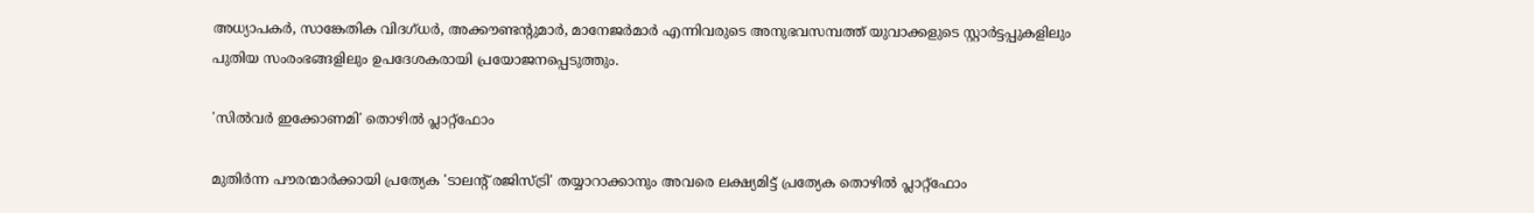അധ്യാപകര്‍, സാങ്കേതിക വിദഗ്ധര്‍, അക്കൗണ്ടന്റുമാര്‍, മാനേജര്‍മാര്‍ എന്നിവരുടെ അനുഭവസമ്പത്ത് യുവാക്കളുടെ സ്റ്റാര്‍ട്ടപ്പുകളിലും പുതിയ സംരംഭങ്ങളിലും ഉപദേശകരായി പ്രയോജനപ്പെടുത്തും.

'സില്‍വര്‍ ഇക്കോണമി' തൊഴില്‍ പ്ലാറ്റ്‌ഫോം

മുതിര്‍ന്ന പൗരന്മാര്‍ക്കായി പ്രത്യേക 'ടാലന്റ് രജിസ്ട്രി' തയ്യാറാക്കാനും അവരെ ലക്ഷ്യമിട്ട് പ്രത്യേക തൊഴില്‍ പ്ലാറ്റ്‌ഫോം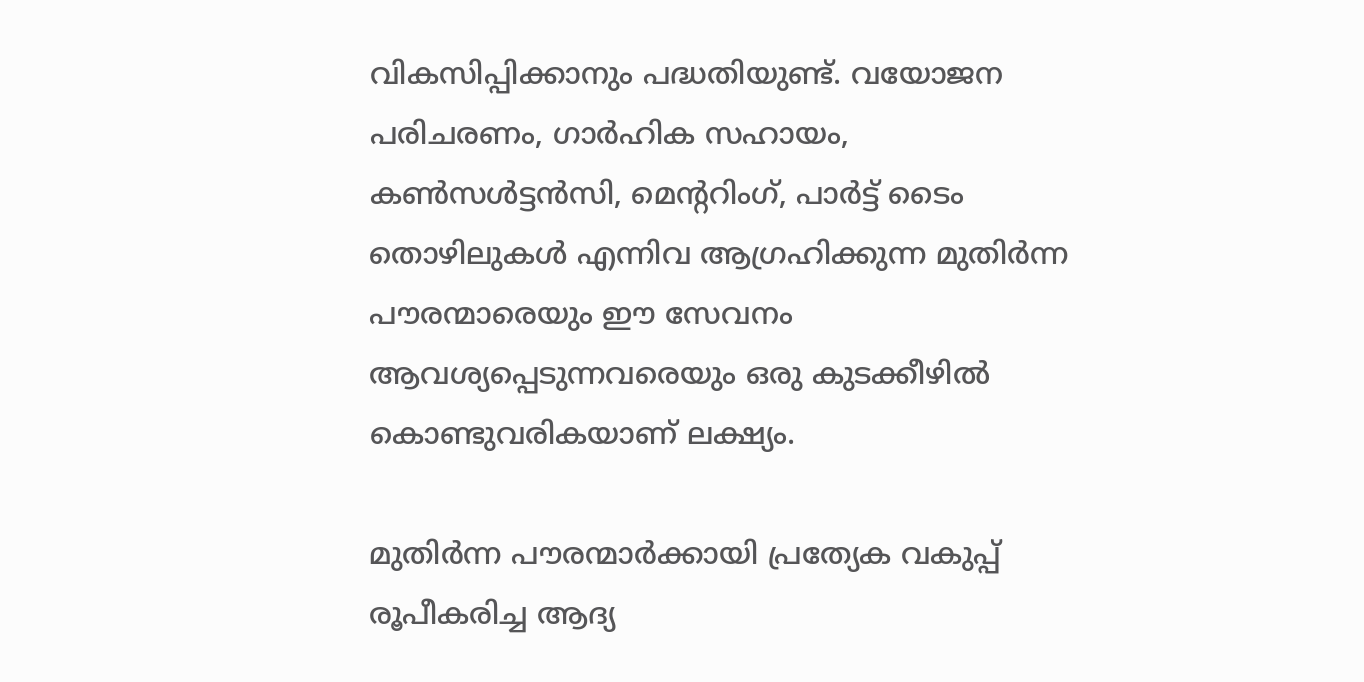വികസിപ്പിക്കാനും പദ്ധതിയുണ്ട്. വയോജന പരിചരണം, ഗാര്‍ഹിക സഹായം, കണ്‍സള്‍ട്ടന്‍സി, മെന്ററിംഗ്, പാര്‍ട്ട് ടൈം തൊഴിലുകള്‍ എന്നിവ ആഗ്രഹിക്കുന്ന മുതിര്‍ന്ന പൗരന്മാരെയും ഈ സേവനം ആവശ്യപ്പെടുന്നവരെയും ഒരു കുടക്കീഴില്‍ കൊണ്ടുവരികയാണ് ലക്ഷ്യം.

മുതിര്‍ന്ന പൗരന്മാര്‍ക്കായി പ്രത്യേക വകുപ്പ് രൂപീകരിച്ച ആദ്യ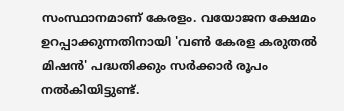സംസ്ഥാനമാണ് കേരളം. വയോജന ക്ഷേമം ഉറപ്പാക്കുന്നതിനായി 'വണ്‍ കേരള കരുതല്‍ മിഷന്‍' പദ്ധതിക്കും സര്‍ക്കാര്‍ രൂപം നല്‍കിയിട്ടുണ്ട്.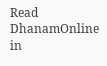Read DhanamOnline in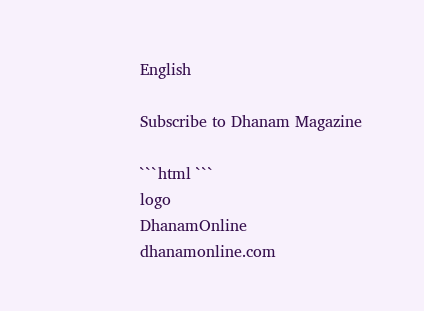English

Subscribe to Dhanam Magazine

```html ```
logo
DhanamOnline
dhanamonline.com